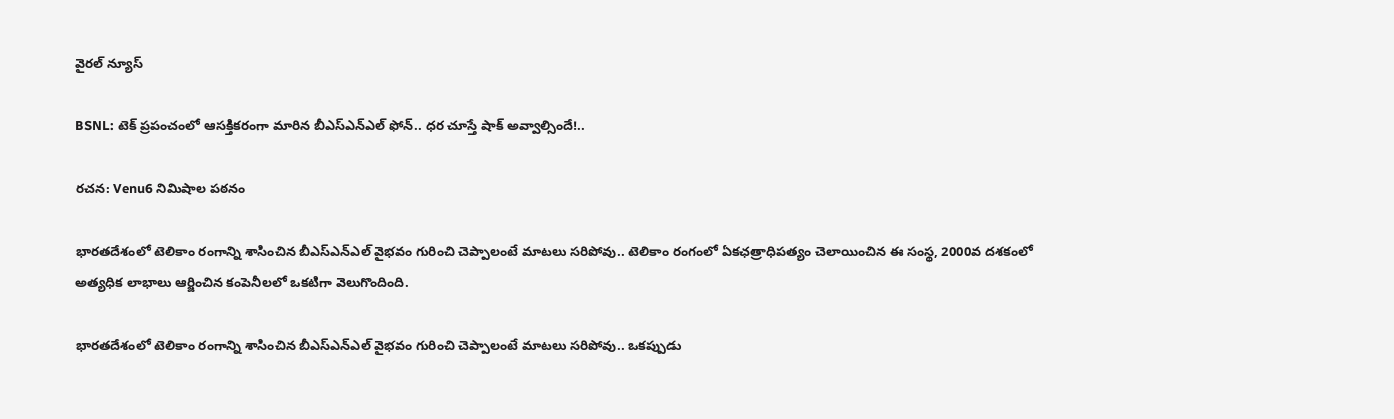వైరల్ న్యూస్

BSNL: టెక్ ప్రపంచంలో ఆసక్తికరంగా మారిన బీఎస్ఎన్‌ఎల్ ఫోన్.. ధర చూస్తే షాక్ అవ్వాల్సిందే!..

రచన: Venu6 నిమిషాల పఠనం

భారతదేశంలో టెలికాం రంగాన్ని శాసించిన బీఎస్ఎన్‌ఎల్ వైభవం గురించి చెప్పాలంటే మాటలు సరిపోవు.. టెలికాం రంగంలో ఏకఛత్రాధిపత్యం చెలాయించిన ఈ సంస్థ, 2000వ దశకంలో అత్యధిక లాభాలు ఆర్జించిన కంపెనీలలో ఒకటిగా వెలుగొందింది.

భారతదేశంలో టెలికాం రంగాన్ని శాసించిన బీఎస్ఎన్‌ఎల్ వైభవం గురించి చెప్పాలంటే మాటలు సరిపోవు.. ఒకప్పుడు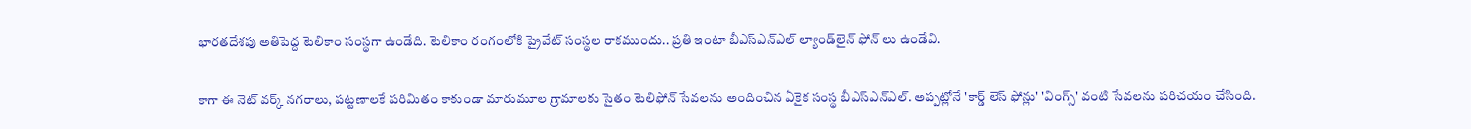భారతదేశపు అతిపెద్ద టెలికాం సంస్థగా ఉండేది. టెలికాం రంగంలోకి ప్రైవేట్ సంస్థల రాకముందు.. ప్రతి ఇంటా బీఎస్ఎన్‌ఎల్ ల్యాండ్‌లైన్‌ ఫోన్ లు ఉండేవి.

కాగా ఈ నెట్ వర్క్ నగరాలు, పట్టణాలకే పరిమితం కాకుండా మారుమూల గ్రామాలకు సైతం టెలిఫోన్ సేవలను అందించిన ఏకైక సంస్థ బీఎస్ఎన్‌ఎల్. అప్పట్లోనే 'కార్డ్ లెస్ ఫోన్లు' 'వింగ్స్' వంటి సేవలను పరిచయం చేసింది.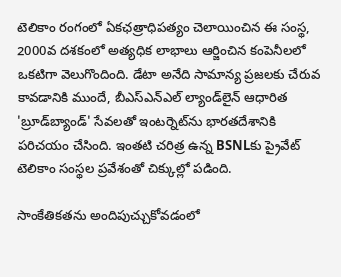టెలికాం రంగంలో ఏకఛత్రాధిపత్యం చెలాయించిన ఈ సంస్థ, 2000వ దశకంలో అత్యధిక లాభాలు ఆర్జించిన కంపెనీలలో ఒకటిగా వెలుగొందింది. డేటా అనేది సామాన్య ప్రజలకు చేరువ కావడానికి ముందే, బీఎస్ఎన్‌ఎల్ ల్యాండ్‌లైన్ ఆధారిత 'బ్రూడ్‌బ్యాండ్' సేవలతో ఇంటర్నెట్‌ను భారతదేశానికి పరిచయం చేసింది. ఇంతటి చరిత్ర ఉన్న BSNLకు ప్రైవేట్ టెలికాం సంస్థల ప్రవేశంతో చిక్కుల్లో పడింది.

సాంకేతికతను అందిపుచ్చుకోవడంలో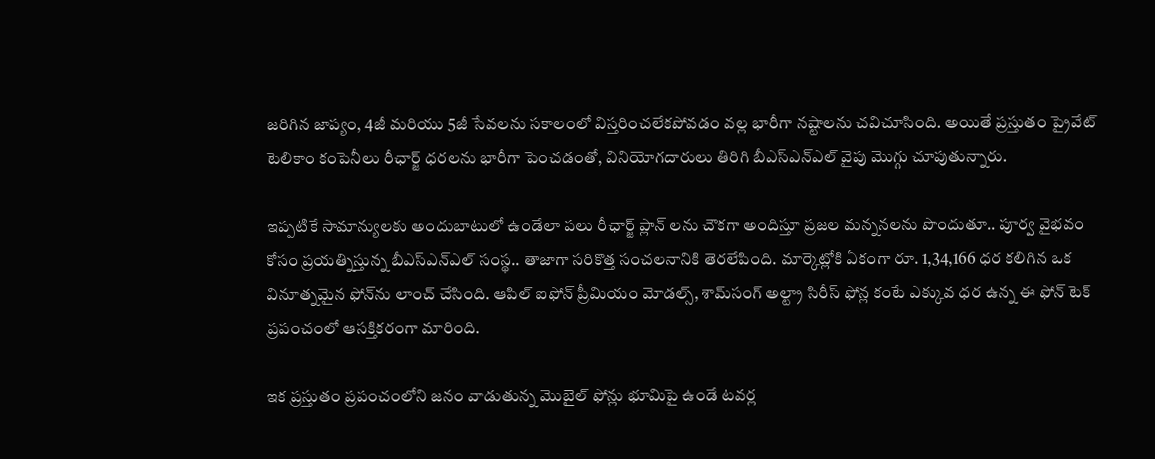జరిగిన జాప్యం, 4జీ మరియు 5జీ సేవలను సకాలంలో విస్తరించలేకపోవడం వల్ల భారీగా నష్టాలను చవిచూసింది. అయితే ప్రస్తుతం ప్రైవేట్ టెలికాం కంపెనీలు రీఛార్జ్ ధరలను భారీగా పెంచడంతో, వినియోగదారులు తిరిగి బీఎస్ఎన్‌ఎల్ వైపు మొగ్గు చూపుతున్నారు.

ఇప్పటికే సామాన్యులకు అందుబాటులో ఉండేలా పలు రీఛార్జ్ ప్లాన్ లను చౌకగా అందిస్తూ ప్రజల మన్ననలను పొందుతూ.. పూర్వ వైభవం కోసం ప్రయత్నిస్తున్న బీఎస్ఎన్‌ఎల్ సంస్థ.. తాజాగా సరికొత్త సంచలనానికి తెరలేపింది. మార్కెట్లోకి ఏకంగా రూ. 1,34,166 ధర కలిగిన ఒక వినూత్నమైన ఫోన్‌ను లాంచ్ చేసింది. ఆపిల్ ఐఫోన్ ప్రీమియం మోడల్స్, శామ్‌సంగ్ అల్ట్రా సిరీస్ ఫోన్ల కంటే ఎక్కువ ధర ఉన్న ఈ ఫోన్ టెక్ ప్రపంచంలో ఆసక్తికరంగా మారింది.

ఇక ప్రస్తుతం ప్రపంచంలోని జనం వాడుతున్న మొబైల్ ఫోన్లు భూమిపై ఉండే టవర్ల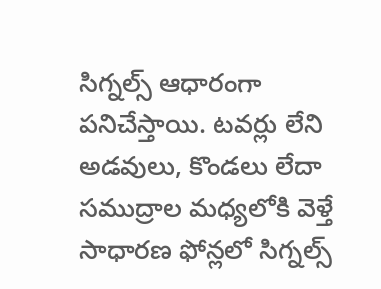సిగ్నల్స్ ఆధారంగా పనిచేస్తాయి. టవర్లు లేని అడవులు, కొండలు లేదా సముద్రాల మధ్యలోకి వెళ్తే సాధారణ ఫోన్లలో సిగ్నల్స్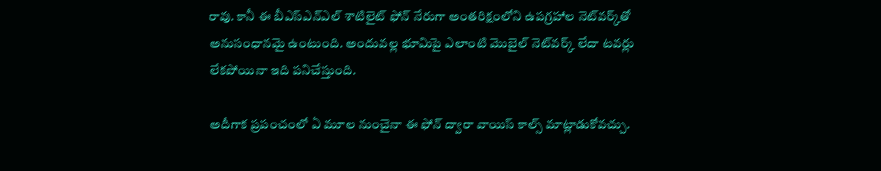రావు. కానీ ఈ బీఎస్ఎన్ఎల్ శాటిలైట్ ఫోన్ నేరుగా అంతరిక్షంలోని ఉపగ్రహాల నెట్‌వర్క్‌తో అనుసంధానమై ఉంటుంది. అందువల్ల భూమిపై ఎలాంటి మొబైల్ నెట్‌వర్క్ లేదా టవర్లు లేకపోయినా ఇది పనిచేస్తుంది.

అదీగాక ప్రపంచంలో ఏ మూల నుంచైనా ఈ ఫోన్ ద్వారా వాయిస్ కాల్స్ మాట్లాడుకోవచ్చు.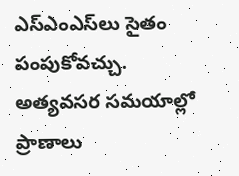ఎస్ఎంఎస్‌లు సైతం పంపుకోవచ్చు. అత్యవసర సమయాల్లో ప్రాణాలు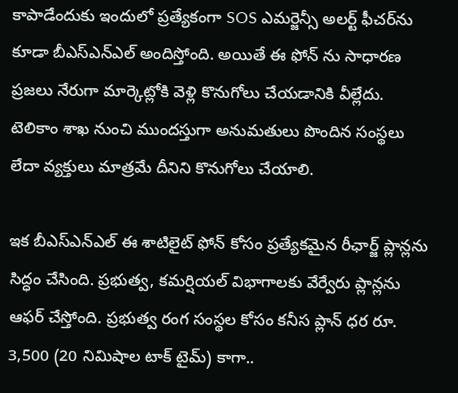కాపాడేందుకు ఇందులో ప్రత్యేకంగా SOS ఎమర్జెన్సీ అలర్ట్ ఫీచర్‌ను కూడా బీఎస్ఎన్ఎల్ అందిస్తోంది. అయితే ఈ ఫోన్ ను సాధారణ ప్రజలు నేరుగా మార్కెట్లోకి వెళ్లి కొనుగోలు చేయడానికి వీల్లేదు. టెలికాం శాఖ నుంచి ముందస్తుగా అనుమతులు పొందిన సంస్థలు లేదా వ్యక్తులు మాత్రమే దీనిని కొనుగోలు చేయాలి.

ఇక బీఎస్ఎన్ఎల్ ఈ శాటిలైట్ ఫోన్ కోసం ప్రత్యేకమైన రీఛార్జ్ ప్లాన్లను సిద్ధం చేసింది. ప్రభుత్వ, కమర్షియల్ విభాగాలకు వేర్వేరు ప్లాన్లను ఆఫర్ చేస్తోంది. ప్రభుత్వ రంగ సంస్థల కోసం కనీస ప్లాన్ ధర రూ. 3,500 (20 నిమిషాల టాక్ టైమ్) కాగా..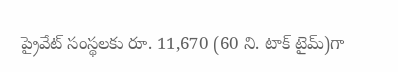ప్రైవేట్ సంస్థలకు రూ. 11,670 (60 ని. టాక్ టైమ్)గా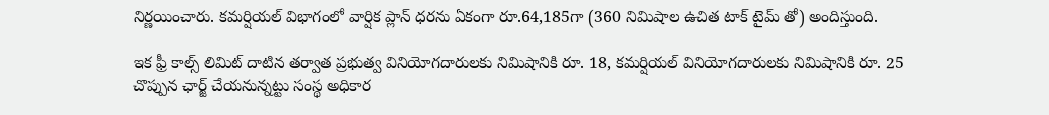నిర్ణయించారు. కమర్షియల్ విభాగంలో వార్షిక ప్లాన్ ధరను ఏకంగా రూ.64,185గా (360 నిమిషాల ఉచిత టాక్ టైమ్ తో) అందిస్తుంది.

ఇక ఫ్రీ కాల్స్ లిమిట్ దాటిన తర్వాత ప్రభుత్వ వినియోగదారులకు నిమిషానికి రూ. 18, కమర్షియల్ వినియోగదారులకు నిమిషానికి రూ. 25 చొప్పున ఛార్జ్ చేయనున్నట్టు సంస్థ అధికార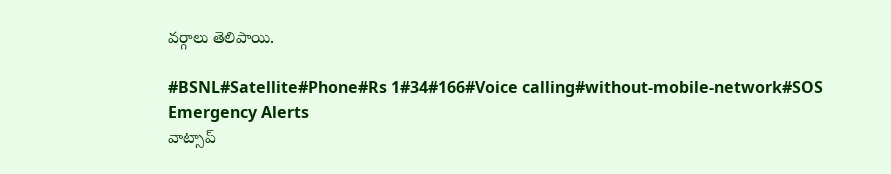వర్గాలు తెలిపాయి.

#BSNL#Satellite#Phone#Rs 1#34#166#Voice calling#without-mobile-network#SOS Emergency Alerts
వాట్సాప్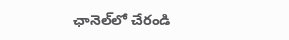ఛానెల్‌లో చేరండి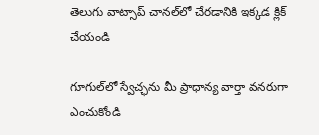తెలుగు వాట్సాప్ చానల్‌లో చేరడానికి ఇక్కడ క్లిక్ చేయండి

గూగుల్‌లో స్వేచ్ఛను మీ ప్రాధాన్య వార్తా వనరుగా ఎంచుకోండి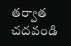తర్వాత చదవండి